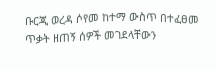ቡርጂ ወረዳ ሶየመ ከተማ ውስጥ በተፈፀመ ጥቃት ዘጠኝ ሰዎች መገደላቸውን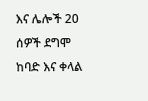እና ሌሎች 20 ሰዎች ደግሞ ከባድ እና ቀላል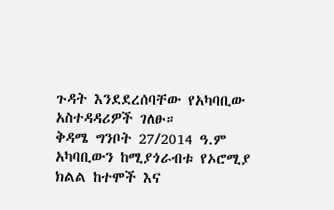ጉዳት እንደደረሰባቸው የአካባቢው አስተዳዳሪዎች ገለፁ።
ቅዳሜ ግንቦት 27/2014 ዓ.ም አካባቢውን ከሚያጎራብቱ የኦሮሚያ ክልል ከተሞች እና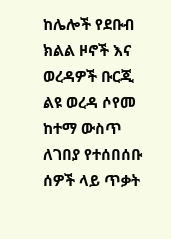ከሌሎች የደቡብ ክልል ዞኖች እና ወረዳዎች ቡርጂ ልዩ ወረዳ ሶየመ ከተማ ውስጥ ለገበያ የተሰበሰቡ ሰዎች ላይ ጥቃት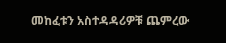መከፈቱን አስተዳዳሪዎቹ ጨምረው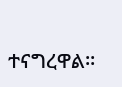ተናግረዋል።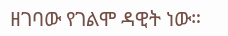ዘገባው የገልሞ ዳዊት ነው።